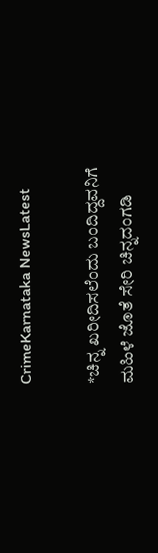CrimeKarnataka NewsLatest

*ಚಿನ್ನ ಖರೀದಿಸಲೆಂದು ಬಂದಿದ್ದವನಿಗೆ ಮಹಿಳೆ ಜೊತೆ ಸೇರಿ ಚಿನ್ನದಂಗಡಿ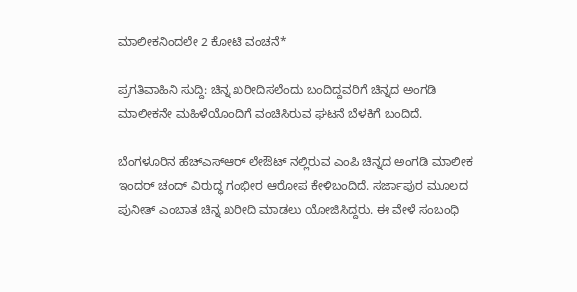ಮಾಲೀಕನಿಂದಲೇ 2 ಕೋಟಿ ವಂಚನೆ*

ಪ್ರಗತಿವಾಹಿನಿ ಸುದ್ದಿ: ಚಿನ್ನ ಖರೀದಿಸಲೆಂದು ಬಂದಿದ್ದವರಿಗೆ ಚಿನ್ನದ ಅಂಗಡಿ ಮಾಲೀಕನೇ ಮಹಿಳೆಯೊಂದಿಗೆ ವಂಚಿಸಿರುವ ಘಟನೆ ಬೆಳಕಿಗೆ ಬಂದಿದೆ.

ಬೆಂಗಳೂರಿನ ಹೆಚ್‌ಎಸ್‌ಆರ್‌ ಲೇಔಟ್ ನಲ್ಲಿರುವ ಎಂಪಿ ಚಿನ್ನದ ಅಂಗಡಿ ಮಾಲೀಕ ಇಂದರ್ ಚಂದ್ ವಿರುದ್ಧ ಗಂಭೀರ ಆರೋಪ ಕೇಳಿಬಂದಿದೆ. ಸರ್ಜಾಪುರ ಮೂಲದ ಪುನೀತ್ ಎಂಬಾತ ಚಿನ್ನ ಖರೀದಿ ಮಾಡಲು ಯೋಜಿಸಿದ್ದರು. ಈ ವೇಳೆ ಸಂಬಂಧಿ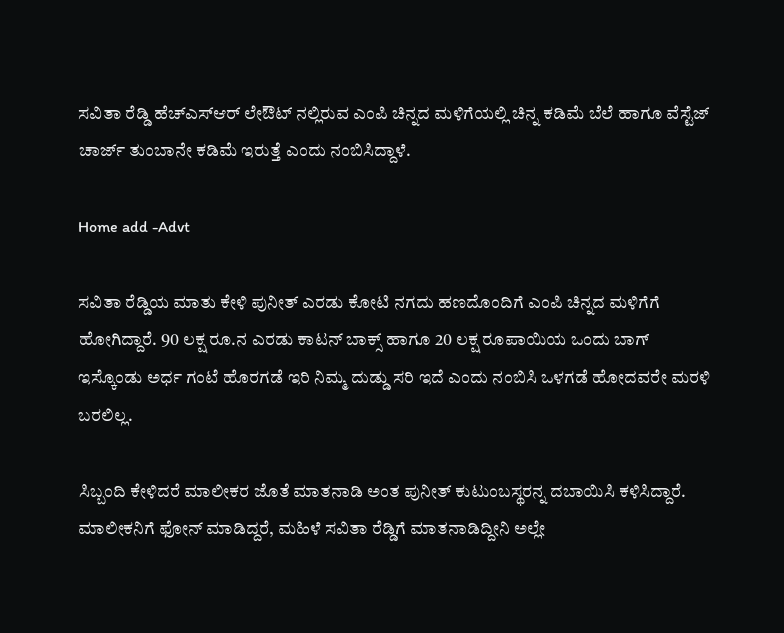ಸವಿತಾ ರೆಡ್ಡಿ ಹೆಚ್‌ಎಸ್‌ಆರ್‌ ಲೇಔಟ್ ನಲ್ಲಿರುವ ಎಂಪಿ ಚಿನ್ನದ ಮಳಿಗೆಯಲ್ಲಿ ಚಿನ್ನ ಕಡಿಮೆ ಬೆಲೆ ಹಾಗೂ ವೆಸ್ಟೆಜ್ ಚಾರ್ಜ್ ತುಂಬಾನೇ ಕಡಿಮೆ ಇರುತ್ತೆ ಎಂದು ನಂಬಿಸಿದ್ದಾಳೆ.

Home add -Advt

ಸವಿತಾ ರೆಡ್ಡಿಯ ಮಾತು ಕೇಳಿ ಪುನೀತ್ ಎರಡು ಕೋಟಿ ನಗದು ಹಣದೊಂದಿಗೆ ಎಂಪಿ ಚಿನ್ನದ ಮಳಿಗೆಗೆ ಹೋಗಿದ್ದಾರೆ. 90 ಲಕ್ಷ ರೂ.ನ ಎರಡು ಕಾಟನ್ ಬಾಕ್ಸ್ ಹಾಗೂ 20 ಲಕ್ಷ ರೂಪಾಯಿಯ ಒಂದು ಬಾಗ್ ಇಸ್ಕೊಂಡು ಅರ್ಧ ಗಂಟೆ ಹೊರಗಡೆ ಇರಿ ನಿಮ್ಮ ದುಡ್ಡು ಸರಿ ಇದೆ ಎಂದು ನಂಬಿಸಿ ಒಳಗಡೆ ಹೋದವರೇ ಮರಳಿ ಬರಲಿಲ್ಲ.

ಸಿಬ್ಬಂದಿ ಕೇಳಿದರೆ ಮಾಲೀಕರ ಜೊತೆ ಮಾತನಾಡಿ ಅಂತ ಪುನೀತ್‌ ಕುಟುಂಬಸ್ಥರನ್ನ ದಬಾಯಿಸಿ ಕಳಿಸಿದ್ದಾರೆ. ಮಾಲೀಕನಿಗೆ ಫೋನ್‌ ಮಾಡಿದ್ದರೆ, ಮಹಿಳೆ ಸವಿತಾ ರೆಡ್ಡಿಗೆ ಮಾತನಾಡಿದ್ದೀನಿ ಅಲ್ಲೇ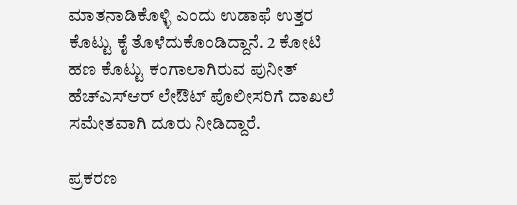ಮಾತನಾಡಿಕೊಳ್ಳಿ ಎಂದು ಉಡಾಫೆ ಉತ್ತರ ಕೊಟ್ಟು ಕೈ ತೊಳೆದುಕೊಂಡಿದ್ದಾನೆ. 2 ಕೋಟಿ ಹಣ ಕೊಟ್ಟು ಕಂಗಾಲಾಗಿರುವ ಪುನೀತ್ ಹೆಚ್‌ಎಸ್‌ಆರ್ ಲೇಔಟ್ ಪೊಲೀಸರಿಗೆ ದಾಖಲೆ ಸಮೇತವಾಗಿ ದೂರು ನೀಡಿದ್ದಾರೆ.

ಪ್ರಕರಣ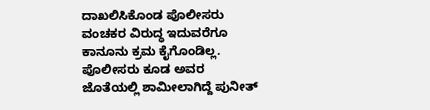ದಾಖಲಿಸಿಕೊಂಡ ಪೊಲೀಸರು ವಂಚಕರ ವಿರುದ್ಧ ಇದುವರೆಗೂ ಕಾನೂನು ಕ್ರಮ ಕೈಗೊಂಡಿಲ್ಲ. ಪೊಲೀಸರು ಕೂಡ ಅವರ ಜೊತೆಯಲ್ಲಿ ಶಾಮೀಲಾಗಿದ್ದೆ ಪುನೀತ್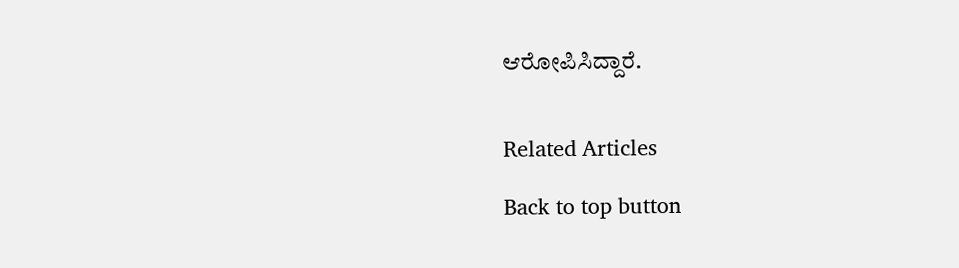ಆರೋಪಿಸಿದ್ದಾರೆ.


Related Articles

Back to top button